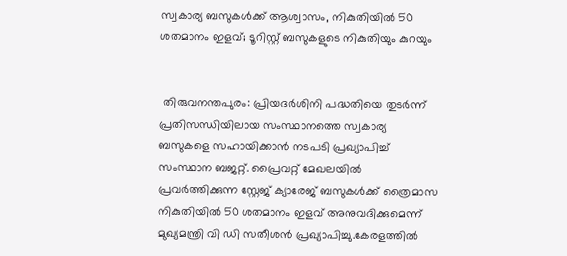സ്വകാര്യ ബസുകള്‍ക്ക് ആശ്വാസം, നികുതിയില്‍ 50 ശതമാനം ഇളവ്; ടൂറിസ്റ്റ് ബസുകളുടെ നികുതിയും കുറയും


 തിരുവനന്തപുരം: പ്രിയദര്‍ശിനി പദ്ധതിയെ തുടര്‍ന്ന് പ്രതിസന്ധിയിലായ സംസ്ഥാനത്തെ സ്വകാര്യ ബസുകളെ സഹായിക്കാന്‍ നടപടി പ്രഖ്യാപിച്ച് സംസ്ഥാന ബജറ്റ്. പ്രൈവറ്റ് മേഖലയില്‍ പ്രവര്‍ത്തിക്കുന്ന സ്റ്റേജ് ക്യാരേജ് ബസുകള്‍ക്ക് ത്രൈമാസ നികുതിയില്‍ 50 ശതമാനം ഇളവ് അനുവദിക്കുമെന്ന് മുഖ്യമന്ത്രി വി ഡി സതീശന്‍ പ്രഖ്യാപിച്ചു.കേരളത്തില്‍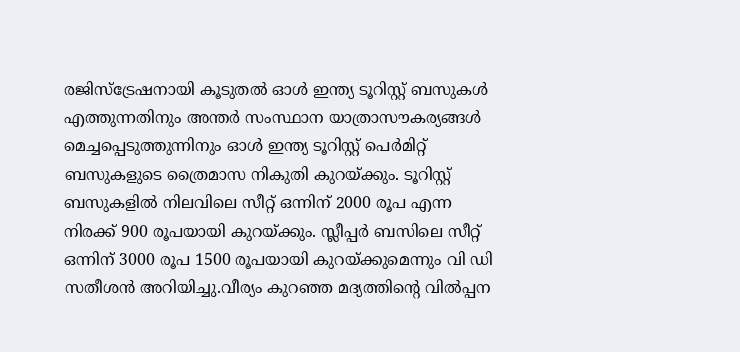രജിസ്‌ട്രേഷനായി കൂടുതല്‍ ഓള്‍ ഇന്ത്യ ടൂറിസ്റ്റ് ബസുകള്‍ എത്തുന്നതിനും അന്തര്‍ സംസ്ഥാന യാത്രാസൗകര്യങ്ങള്‍ മെച്ചപ്പെടുത്തുന്നിനും ഓള്‍ ഇന്ത്യ ടൂറിസ്റ്റ് പെര്‍മിറ്റ് ബസുകളുടെ ത്രൈമാസ നികുതി കുറയ്ക്കും. ടൂറിസ്റ്റ് ബസുകളില്‍ നിലവിലെ സീറ്റ് ഒന്നിന് 2000 രൂപ എന്ന നിരക്ക് 900 രൂപയായി കുറയ്ക്കും. സ്ലീപ്പര്‍ ബസിലെ സീറ്റ് ഒന്നിന് 3000 രൂപ 1500 രൂപയായി കുറയ്ക്കുമെന്നും വി ഡി സതീശന്‍ അറിയിച്ചു.വീര്യം കുറഞ്ഞ മദ്യത്തിന്റെ വില്‍പ്പന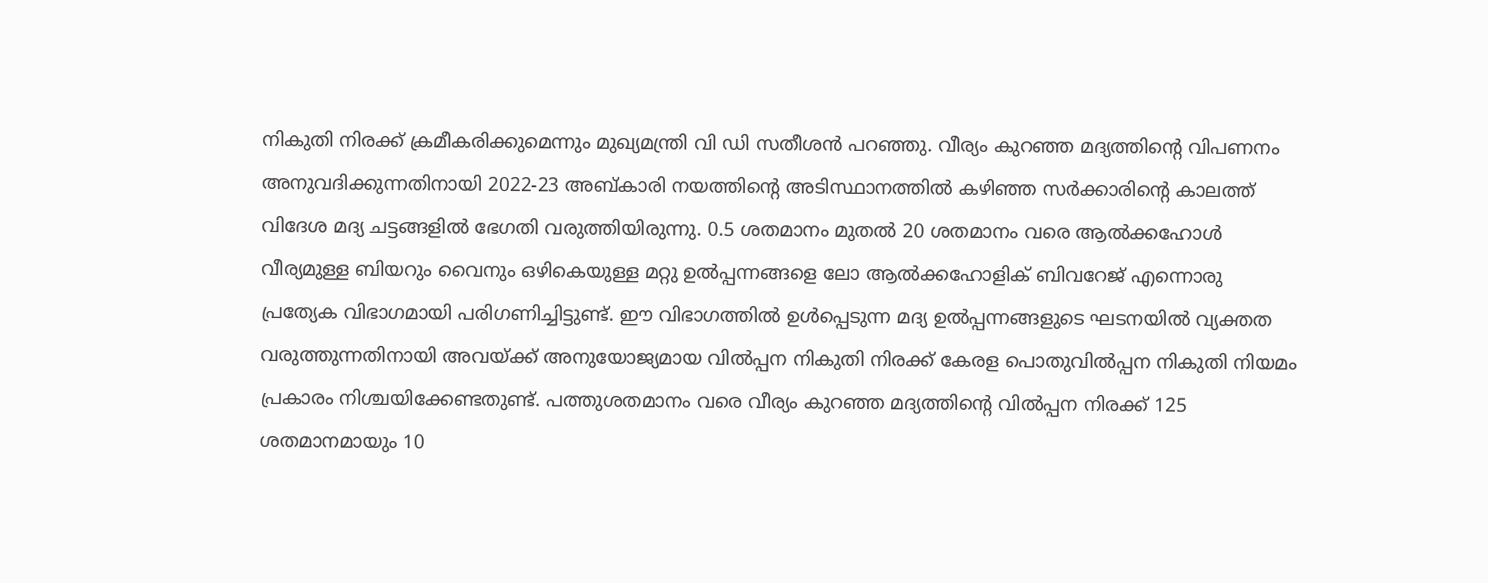നികുതി നിരക്ക് ക്രമീകരിക്കുമെന്നും മുഖ്യമന്ത്രി വി ഡി സതീശന്‍ പറഞ്ഞു. വീര്യം കുറഞ്ഞ മദ്യത്തിന്റെ വിപണനം അനുവദിക്കുന്നതിനായി 2022-23 അബ്കാരി നയത്തിന്റെ അടിസ്ഥാനത്തില്‍ കഴിഞ്ഞ സര്‍ക്കാരിന്റെ കാലത്ത് വിദേശ മദ്യ ചട്ടങ്ങളില്‍ ഭേഗതി വരുത്തിയിരുന്നു. 0.5 ശതമാനം മുതല്‍ 20 ശതമാനം വരെ ആല്‍ക്കഹോള്‍ വീര്യമുള്ള ബിയറും വൈനും ഒഴികെയുള്ള മറ്റു ഉല്‍പ്പന്നങ്ങളെ ലോ ആല്‍ക്കഹോളിക് ബിവറേജ് എന്നൊരു പ്രത്യേക വിഭാഗമായി പരിഗണിച്ചിട്ടുണ്ട്. ഈ വിഭാഗത്തില്‍ ഉള്‍പ്പെടുന്ന മദ്യ ഉല്‍പ്പന്നങ്ങളുടെ ഘടനയില്‍ വ്യക്തത വരുത്തുന്നതിനായി അവയ്ക്ക് അനുയോജ്യമായ വില്‍പ്പന നികുതി നിരക്ക് കേരള പൊതുവില്‍പ്പന നികുതി നിയമം പ്രകാരം നിശ്ചയിക്കേണ്ടതുണ്ട്. പത്തുശതമാനം വരെ വീര്യം കുറഞ്ഞ മദ്യത്തിന്റെ വില്‍പ്പന നിരക്ക് 125 ശതമാനമായും 10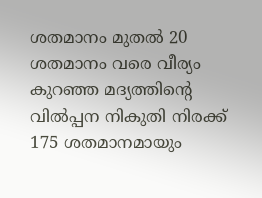ശതമാനം മുതല്‍ 20 ശതമാനം വരെ വീര്യം കുറഞ്ഞ മദ്യത്തിന്റെ വില്‍പ്പന നികുതി നിരക്ക് 175 ശതമാനമായും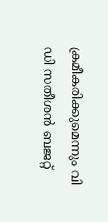ക്രമീകരിക്കുമെന്നും വി ഡി സതീശന്‍ ബജറ്റ്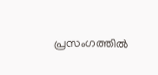പ്രസംഗത്തില്‍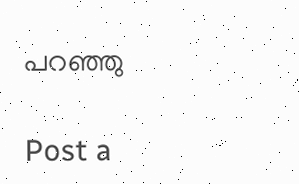പറഞ്ഞു

Post a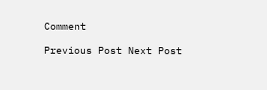Comment

Previous Post Next Post